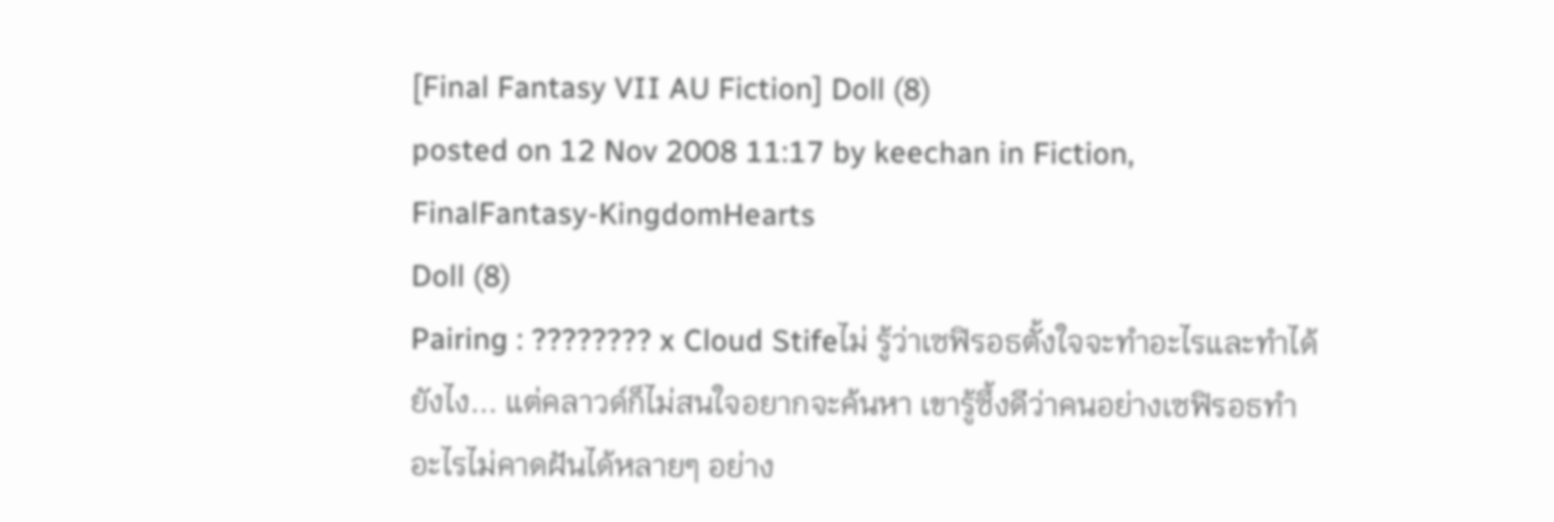[Final Fantasy VII AU Fiction] Doll (8)
posted on 12 Nov 2008 11:17 by keechan in Fiction, FinalFantasy-KingdomHearts
Doll (8)
Pairing : ???????? x Cloud Stifeไม่ รู้ว่าเซฟิรอธตั้งใจจะทำอะไรและทำได้ยังไง... แต่คลาวด์ก็ไม่สนใจอยากจะค้นหา เขารู้ซึ้งดีว่าคนอย่างเซฟิรอธทำอะไรไม่คาดฝันได้หลายๆ อย่าง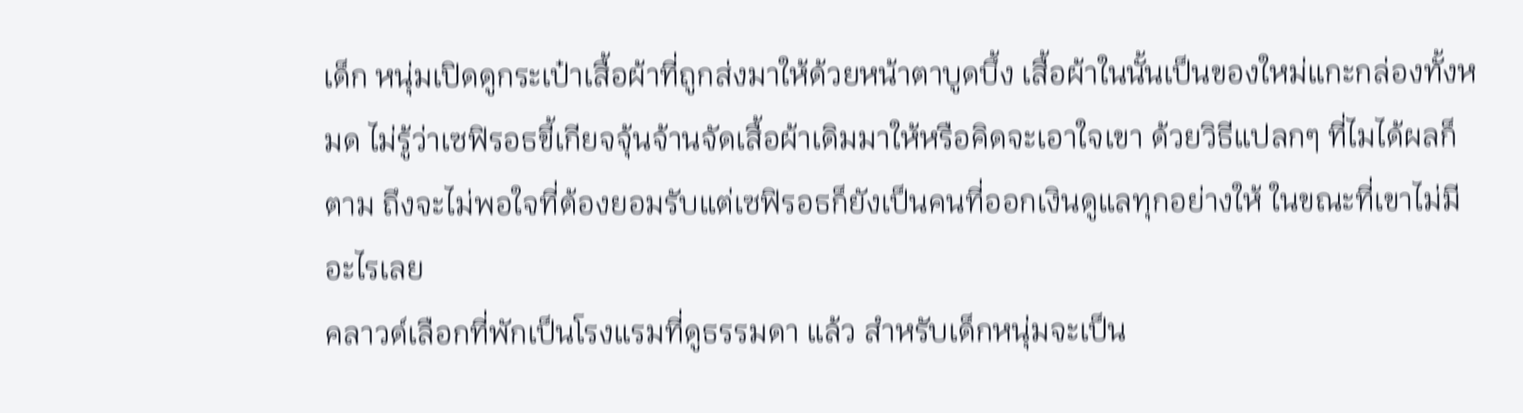เด็ก หนุ่มเปิดดูกระเป๋าเสื้อผ้าที่ถูกส่งมาให้ด้วยหน้าตาบูดบึ้ง เสื้อผ้าในนั้นเป็นของใหม่แกะกล่องทั้งหมด ไม่รู้ว่าเซฟิรอธขี้เกียจจุ้นจ้านจัดเสื้อผ้าเดิมมาให้หรือคิดจะเอาใจเขา ด้วยวิธีแปลกๆ ที่ไมได้ผลก็ตาม ถึงจะไม่พอใจที่ต้องยอมรับแต่เซฟิรอธก็ยังเป็นคนที่ออกเงินดูแลทุกอย่างให้ ในขณะที่เขาไม่มีอะไรเลย
คลาวด์เลือกที่พักเป็นโรงแรมที่ดูธรรมดา แล้ว สำหรับเด็กหนุ่มจะเป็น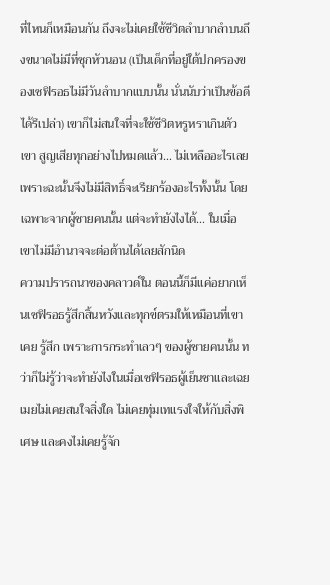ที่ไหนก็เหมือนกัน ถึงจะไม่เคยใช้ชีวิตลำบากลำบนถึงขนาดไม่มีที่ซุกหัวนอน (เป็นเด็กที่อยู่ใต้ปกครองของเซฟิรอธไม่มีวันลำบากแบบนั้น นั่นนับว่าเป็นข้อดีได้รึเปล่า) เขาก็ไม่สนใจที่จะใช้ชีวิตหรูหราเกินตัว
เขา สูญเสียทุกอย่างไปหมดแล้ว... ไม่เหลืออะไรเลย เพราะฉะนั้นจึงไม่มีสิทธิ์จะเรียกร้องอะไรทั้งนั้น โดยเฉพาะจากผู้ชายคนนั้น แต่จะทำยังไงได้... ในเมื่อเขาไม่มีอำนาจจะต่อต้านได้เลยสักนิด
ความปรารถนาของคลาวด์ใน ตอนนี้ก็มีแค่อยากเห็นเซฟิรอธรู้สึกสิ้นหวังและทุกข์ตรมให้เหมือนที่เขาเคย รู้สึก เพราะการกระทำเลวๆ ของผู้ชายคนนั้น ทว่าก็ไม่รู้ว่าจะทำยังไงในเมื่อเซฟิรอธผู้เย็นชาและเฉยเมยไม่เคยสนใจสิ่งใด ไม่เคยทุ่มเทแรงใจให้กับสิ่งพิเศษ และคงไม่เคยรู้จัก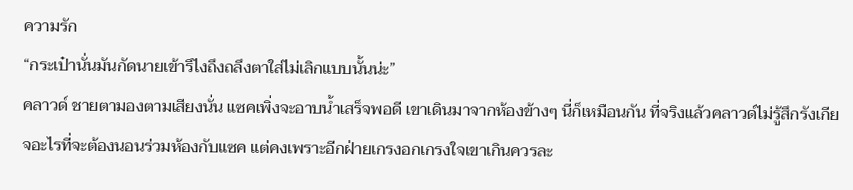ความรัก
“กระเป๋านั่นมันกัดนายเข้ารึไงถึงถลึงตาใส่ไม่เลิกแบบนั้นน่ะ”
คลาวด์ ชายตามองตามเสียงนั่น แซคเพิ่งจะอาบน้ำเสร็จพอดี เขาเดินมาจากห้องข้างๆ นี่ก็เหมือนกัน ที่จริงแล้วคลาวด์ไม่รู้สึกรังเกียจอะไรที่จะต้องนอนร่วมห้องกับแซค แต่คงเพราะอีกฝ่ายเกรงอกเกรงใจเขาเกินควรละ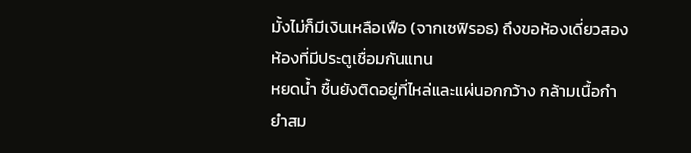มั้งไม่ก็มีเงินเหลือเฟือ (จากเซฟิรอธ) ถึงขอห้องเดี่ยวสองห้องที่มีประตูเชื่อมกันแทน
หยดน้ำ ชื้นยังติดอยู่ที่ไหล่และแผ่นอกกว้าง กล้ามเนื้อกำยำสม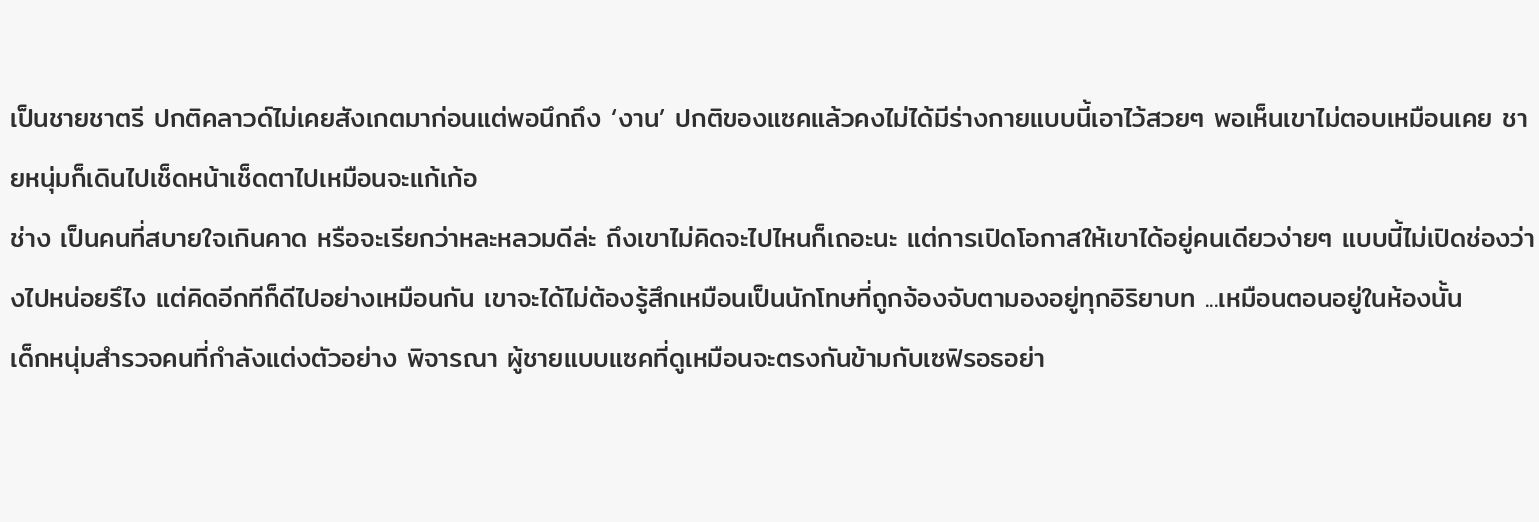เป็นชายชาตรี ปกติคลาวด์ไม่เคยสังเกตมาก่อนแต่พอนึกถึง ‘งาน’ ปกติของแซคแล้วคงไม่ได้มีร่างกายแบบนี้เอาไว้สวยๆ พอเห็นเขาไม่ตอบเหมือนเคย ชายหนุ่มก็เดินไปเช็ดหน้าเช็ดตาไปเหมือนจะแก้เก้อ
ช่าง เป็นคนที่สบายใจเกินคาด หรือจะเรียกว่าหละหลวมดีล่ะ ถึงเขาไม่คิดจะไปไหนก็เถอะนะ แต่การเปิดโอกาสให้เขาได้อยู่คนเดียวง่ายๆ แบบนี้ไม่เปิดช่องว่างไปหน่อยรึไง แต่คิดอีกทีก็ดีไปอย่างเหมือนกัน เขาจะได้ไม่ต้องรู้สึกเหมือนเป็นนักโทษที่ถูกจ้องจับตามองอยู่ทุกอิริยาบท ...เหมือนตอนอยู่ในห้องนั้น
เด็กหนุ่มสำรวจคนที่กำลังแต่งตัวอย่าง พิจารณา ผู้ชายแบบแซคที่ดูเหมือนจะตรงกันข้ามกับเซฟิรอธอย่า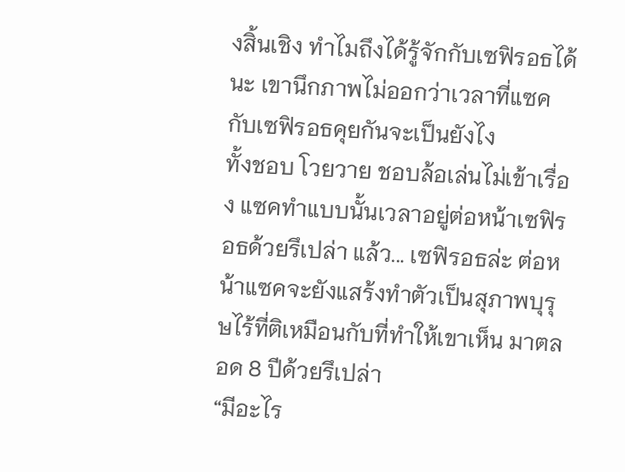งสิ้นเชิง ทำไมถึงได้รู้จักกับเซฟิรอธได้นะ เขานึกภาพไม่ออกว่าเวลาที่แซคกับเซฟิรอธคุยกันจะเป็นยังไง
ทั้งชอบ โวยวาย ชอบล้อเล่นไม่เข้าเรื่อง แซคทำแบบนั้นเวลาอยู่ต่อหน้าเซฟิรอธด้วยรึเปล่า แล้ว... เซฟิรอธล่ะ ต่อหน้าแซคจะยังแสร้งทำตัวเป็นสุภาพบุรุษไร้ที่ติเหมือนกับที่ทำให้เขาเห็น มาตลอด 8 ปีด้วยรึเปล่า
“มีอะไร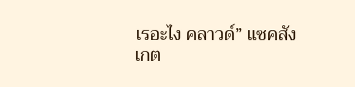เรอะไง คลาวด์” แซคสังเกต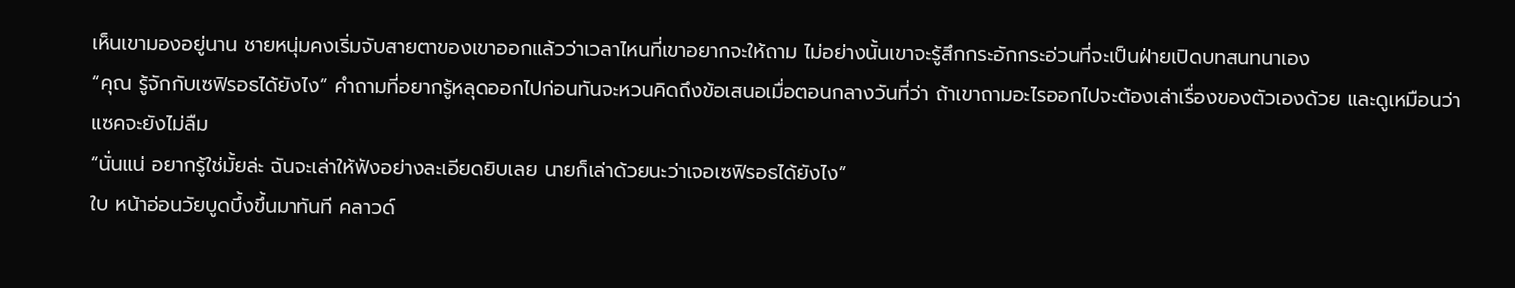เห็นเขามองอยู่นาน ชายหนุ่มคงเริ่มจับสายตาของเขาออกแล้วว่าเวลาไหนที่เขาอยากจะให้ถาม ไม่อย่างนั้นเขาจะรู้สึกกระอักกระอ่วนที่จะเป็นฝ่ายเปิดบทสนทนาเอง
“คุณ รู้จักกับเซฟิรอธได้ยังไง” คำถามที่อยากรู้หลุดออกไปก่อนทันจะหวนคิดถึงข้อเสนอเมื่อตอนกลางวันที่ว่า ถ้าเขาถามอะไรออกไปจะต้องเล่าเรื่องของตัวเองด้วย และดูเหมือนว่าแซคจะยังไม่ลืม
“นั่นแน่ อยากรู้ใช่มั้ยล่ะ ฉันจะเล่าให้ฟังอย่างละเอียดยิบเลย นายก็เล่าด้วยนะว่าเจอเซฟิรอธได้ยังไง”
ใบ หน้าอ่อนวัยบูดบึ้งขึ้นมาทันที คลาวด์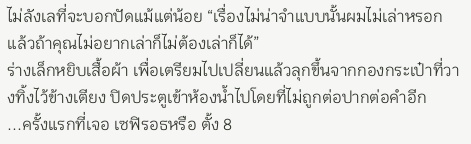ไม่ลังเลที่จะบอกปัดแม้แต่น้อย “เรื่องไม่น่าจำแบบนั้นผมไม่เล่าหรอก แล้วถ้าคุณไม่อยากเล่าก็ไม่ต้องเล่าก็ได้”
ร่างเล็กหยิบเสื้อผ้า เพื่อเตรียมไปเปลี่ยนแล้วลุกขึ้นจากกองกระเป๋าที่วางทิ้งไว้ข้างเตียง ปิดประตูเข้าห้องน้ำไปโดยที่ไม่ถูกต่อปากต่อคำอีก
...ครั้งแรกที่เจอ เซฟิรอธหรือ ตั้ง 8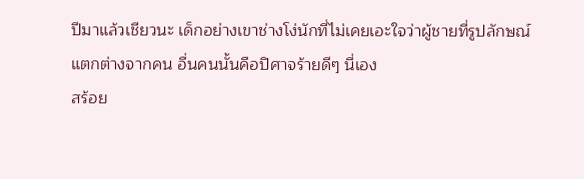ปีมาแล้วเชียวนะ เด็กอย่างเขาช่างโง่นักที่ไม่เคยเอะใจว่าผู้ชายที่รูปลักษณ์แตกต่างจากคน อื่นคนนั้นคือปิศาจร้ายดีๆ นี่เอง
สร้อย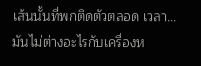เส้นนั้นที่พกติดตัวตลอด เวลา... มันไม่ต่างอะไรกับเครื่องห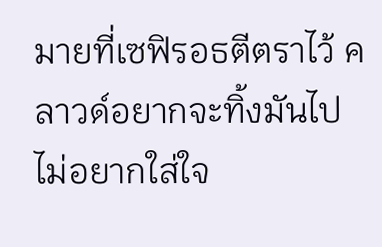มายที่เซฟิรอธตีตราไว้ คลาวด์อยากจะทิ้งมันไป ไม่อยากใส่ใจ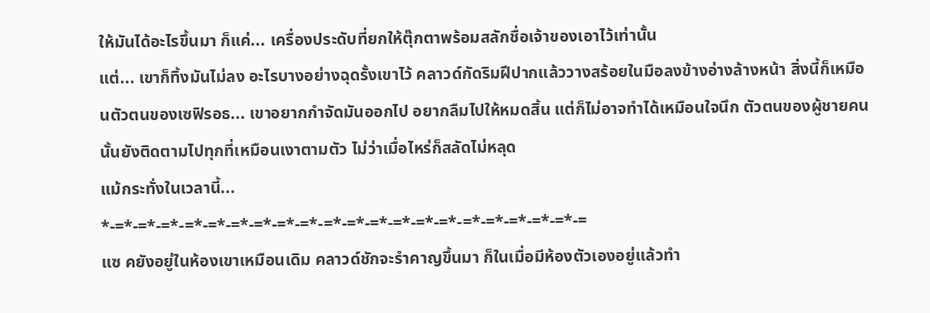ให้มันได้อะไรขึ้นมา ก็แค่... เครื่องประดับที่ยกให้ตุ๊กตาพร้อมสลักชื่อเจ้าของเอาไว้เท่านั้น
แต่... เขาก็ทิ้งมันไม่ลง อะไรบางอย่างฉุดรั้งเขาไว้ คลาวด์กัดริมฝีปากแล้ววางสร้อยในมือลงข้างอ่างล้างหน้า สิ่งนี้ก็เหมือนตัวตนของเซฟิรอธ... เขาอยากกำจัดมันออกไป อยากลืมไปให้หมดสิ้น แต่ก็ไม่อาจทำได้เหมือนใจนึก ตัวตนของผู้ชายคนนั้นยังติดตามไปทุกที่เหมือนเงาตามตัว ไม่ว่าเมื่อไหร่ก็สลัดไม่หลุด
แม้กระทั่งในเวลานี้...
*-=*-=*-=*-=*-=*-=*-=*-=*-=*-=*-=*-=*-=*-=*-=*-=*-=*-=*-=*-=*-=
แซ คยังอยู่ในห้องเขาเหมือนเดิม คลาวด์ชักจะรำคาญขึ้นมา ก็ในเมื่อมีห้องตัวเองอยู่แล้วทำ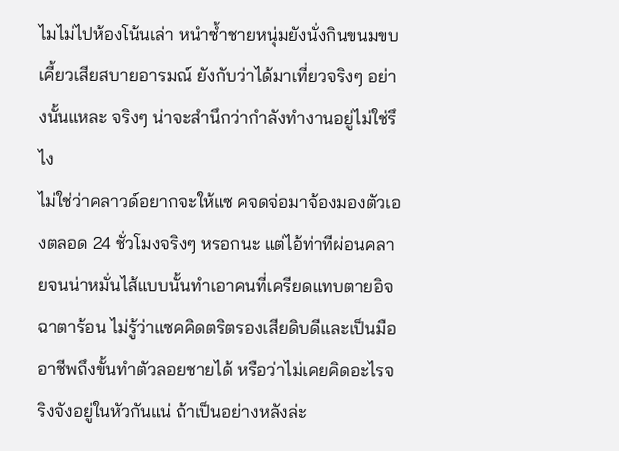ไมไม่ไปห้องโน้นเล่า หนำซ้ำชายหนุ่มยังนั่งกินขนมขบเคี้ยวเสียสบายอารมณ์ ยังกับว่าได้มาเที่ยวจริงๆ อย่างนั้นแหละ จริงๆ น่าจะสำนึกว่ากำลังทำงานอยู่ไม่ใช่รึไง
ไม่ใช่ว่าคลาวด์อยากจะให้แซ คจดจ่อมาจ้องมองตัวเองตลอด 24 ชั่วโมงจริงๆ หรอกนะ แต่ไอ้ท่าทีผ่อนคลายจนน่าหมั่นไส้แบบนั้นทำเอาคนที่เครียดแทบตายอิจฉาตาร้อน ไม่รู้ว่าแซคคิดตริตรองเสียดิบดีและเป็นมืออาชีพถึงขั้นทำตัวลอยชายได้ หรือว่าไม่เคยคิดอะไรจริงจังอยู่ในหัวกันแน่ ถ้าเป็นอย่างหลังล่ะ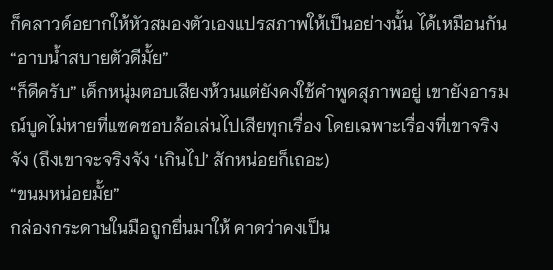ก็คลาวด์อยากให้หัวสมองตัวเองแปรสภาพให้เป็นอย่างนั้น ได้เหมือนกัน
“อาบน้ำสบายตัวดีมั้ย”
“ก็ดีครับ” เด็กหนุ่มตอบเสียงห้วนแต่ยังคงใช้คำพูดสุภาพอยู่ เขายังอารมณ์บูดไม่หายที่แซคชอบล้อเล่นไปเสียทุกเรื่อง โดยเฉพาะเรื่องที่เขาจริงจัง (ถึงเขาจะจริงจัง ‘เกินไป’ สักหน่อยก็เถอะ)
“ขนมหน่อยมั้ย”
กล่องกระดาษในมือถูกยื่นมาให้ คาดว่าคงเป็น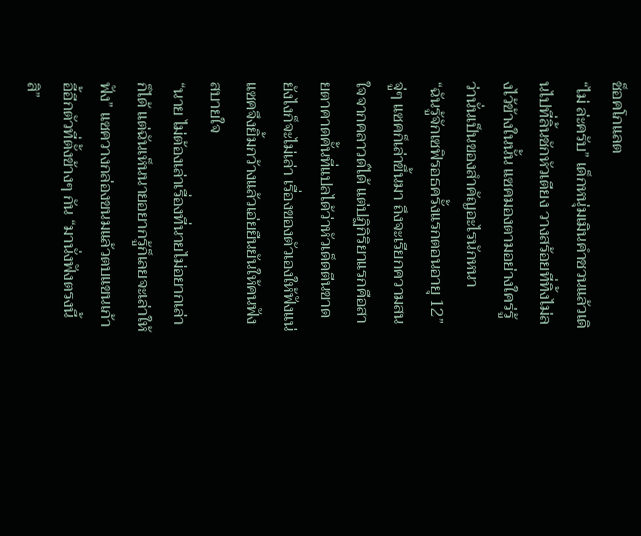ช็อคโกแลต
“ไม่ ล่ะครับ” เด็กหนุ่มเมินคำชวนแล้วเดินไปที่ลิ้นชักหัวเตียง วางสร้อยที่ทิ้งไม่ลงไว้ข้างในนั้น แซคมองตามอย่างใคร่รู้ว่านั่นเป็นของสำคัญอะไรนักหนา
“ฉันรู้จักเซฟิรอธครั้งแรกตอนอายุ 12”
จู่ๆ แซคก็เล่าขึ้นมา ถึงจะเรียกความสนใจจากคลาวด์ได้ แต่ปฏิกิริยาแรกคือสายตาคาดคั้นที่แปลได้ว่าหัวเด็ดตีนขาดยังไงก็จะไม่เล่า เรื่องของตัวเองให้ฟังแน่ แซคจึงยิ้มกว้างแล้วเอ่ยยืนยันให้คนฟังสบายใจ
“นาย ไม่ต้องเล่าเรื่องที่นายไม่อยากเล่าก็ได้ แต่ฉันเห็นนายอยากรู้ก็เลยจะเล่าให้ฟัง” แซควางกล่องขนมแล้วตบแขนเก้าอี้อีกตัวที่ตั้งข้างๆ กัน “มานั่งฟังตรงนี้สิ”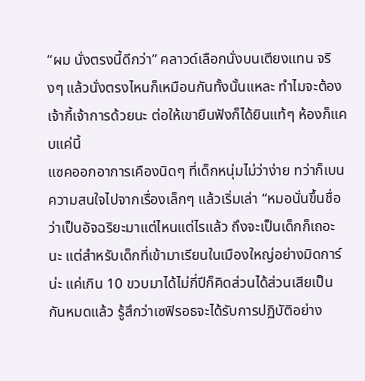“ผม นั่งตรงนี้ดีกว่า” คลาวด์เลือกนั่งบนเตียงแทน จริงๆ แล้วนั่งตรงไหนก็เหมือนกันทั้งนั้นแหละ ทำไมจะต้องเจ้ากี้เจ้าการด้วยนะ ต่อให้เขายืนฟังก็ได้ยินแท้ๆ ห้องก็แคบแค่นี้
แซคออกอาการเคืองนิดๆ ที่เด็กหนุ่มไม่ว่าง่าย ทว่าก็เบนความสนใจไปจากเรื่องเล็กๆ แล้วเริ่มเล่า “หมอนั่นขึ้นชื่อว่าเป็นอัจฉริยะมาแต่ไหนแต่ไรแล้ว ถึงจะเป็นเด็กก็เถอะนะ แต่สำหรับเด็กที่เข้ามาเรียนในเมืองใหญ่อย่างมิดการ์น่ะ แค่เกิน 10 ขวบมาได้ไม่กี่ปีก็คิดส่วนได้ส่วนเสียเป็นกันหมดแล้ว รู้สึกว่าเซฟิรอธจะได้รับการปฏิบัติอย่าง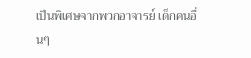เป็นพิเศษจากพวกอาจารย์ เด็กคนอื่นๆ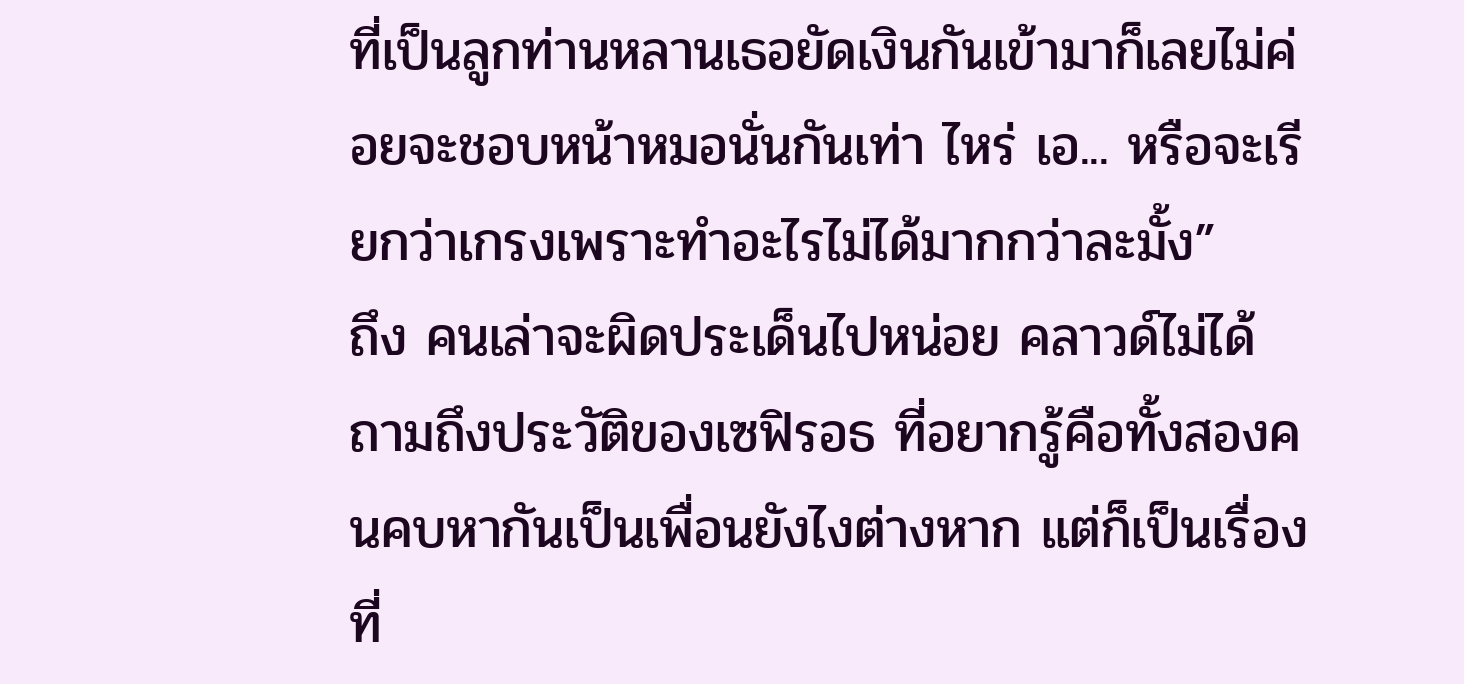ที่เป็นลูกท่านหลานเธอยัดเงินกันเข้ามาก็เลยไม่ค่อยจะชอบหน้าหมอนั่นกันเท่า ไหร่ เอ... หรือจะเรียกว่าเกรงเพราะทำอะไรไม่ได้มากกว่าละมั้ง”
ถึง คนเล่าจะผิดประเด็นไปหน่อย คลาวด์ไม่ได้ถามถึงประวัติของเซฟิรอธ ที่อยากรู้คือทั้งสองคนคบหากันเป็นเพื่อนยังไงต่างหาก แต่ก็เป็นเรื่องที่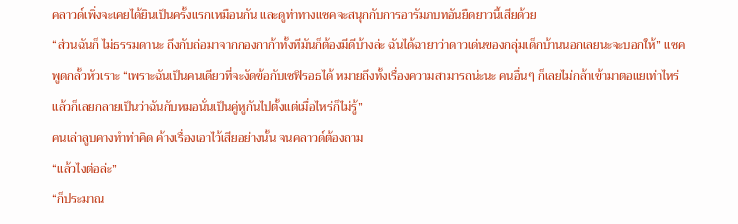คลาวด์เพิ่งจะเคยได้ยินเป็นครั้งแรกเหมือนกัน และดูท่าทางแซคจะสนุกกับการอารัมภบทอันยืดยาวนี้เสียด้วย
“ส่วนฉันก็ ไม่ธรรมดานะ ถึงกับถ่อมาจากกองกาก้าทั้งทีมันก็ต้องมีดีบ้างล่ะ ฉันได้ฉายาว่าดาวเด่นของกลุ่มเด็กบ้านนอกเลยนะจะบอกให้” แซคพูดกลั้วหัวเราะ “เพราะฉันเป็นคนเดียวที่จะงัดข้อกับเซฟิรอธได้ หมายถึงทั้งเรื่องความสามารถน่ะนะ คนอื่นๆ ก็เลยไม่กล้าเข้ามาตอแยเท่าไหร่ แล้วก็เลยกลายเป็นว่าฉันกับหมอนั่นเป็นคู่หูกันไปตั้งแต่เมื่อไหร่ก็ไม่รู้”
คนเล่าลูบคางทำท่าคิด ค้างเรื่องเอาไว้เสียอย่างนั้น จนคลาวด์ต้องถาม
“แล้วไงต่อล่ะ”
“ก็ประมาณ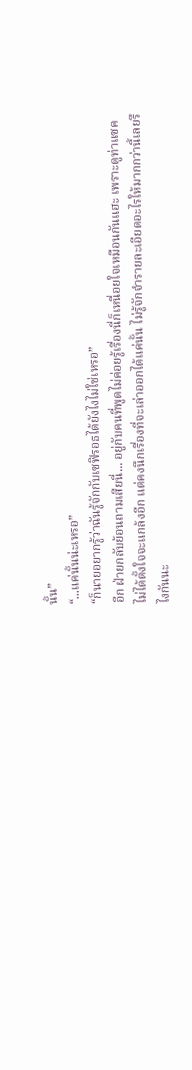นั้น”
“...แค่นั้นน่ะเหรอ”
“ก็นายอยากรู้ว่าฉันรู้จักกับเซฟิรอธได้ยังไงไม่ใช่เหรอ”
อีก ฝ่ายกลับย้อนถามเสียนี่... อยู่กับคนที่พูดไม่ค่อยรู้เรื่องนี่ก็เหนื่อยใจเหมือนกันแฮะ เพราะดูท่าแซคไม่ได้ตั้งใจจะแกล้งอีก แต่คงนึกเรื่องที่จะเล่าออกได้แค่นั้น ไม่รู้จักจำรายละเอียดอะไรให้มากกว่านี้เลยรึไงกันนะ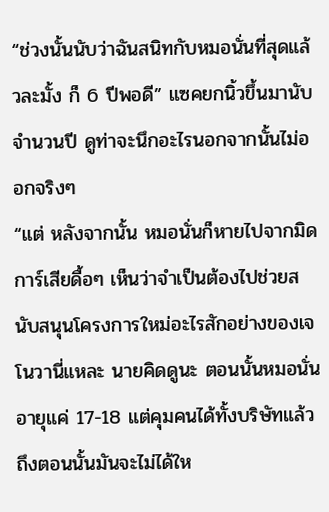“ช่วงนั้นนับว่าฉันสนิทกับหมอนั่นที่สุดแล้วละมั้ง ก็ 6 ปีพอดี” แซคยกนิ้วขึ้นมานับจำนวนปี ดูท่าจะนึกอะไรนอกจากนั้นไม่ออกจริงๆ
“แต่ หลังจากนั้น หมอนั่นก็หายไปจากมิดการ์เสียดื้อๆ เห็นว่าจำเป็นต้องไปช่วยสนับสนุนโครงการใหม่อะไรสักอย่างของเจโนวานี่แหละ นายคิดดูนะ ตอนนั้นหมอนั่นอายุแค่ 17-18 แต่คุมคนได้ทั้งบริษัทแล้ว ถึงตอนนั้นมันจะไม่ได้ให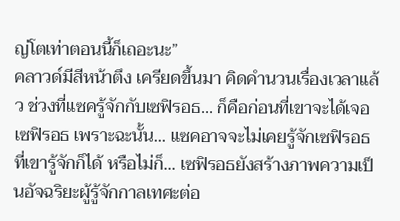ญ่โตเท่าตอนนี้ก็เถอะนะ”
คลาวด์มีสีหน้าตึง เครียดขึ้นมา คิดคำนวนเรื่องเวลาแล้ว ช่วงที่แซครู้จักกับเซฟิรอธ... ก็คือก่อนที่เขาจะได้เจอเซฟิรอธ เพราะฉะนั้น... แซคอาจจะไม่เคยรู้จักเซฟิรอธที่เขารู้จักก็ได้ หรือไม่ก็... เซฟิรอธยังสร้างภาพความเป็นอัจฉริยะผู้รู้จักกาลเทศะต่อ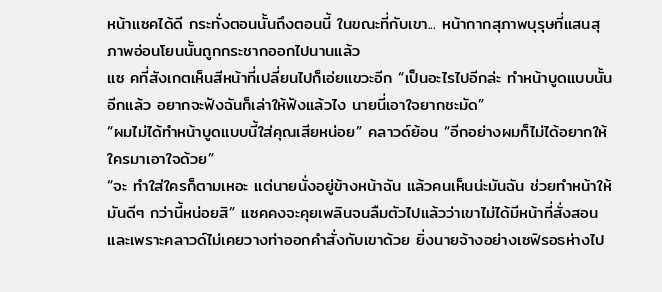หน้าแซคได้ดี กระทั่งตอนนั้นถึงตอนนี้ ในขณะที่กับเขา... หน้ากากสุภาพบุรุษที่แสนสุภาพอ่อนโยนนั้นถูกกระชากออกไปนานแล้ว
แซ คที่สังเกตเห็นสีหน้าที่เปลี่ยนไปก็เอ่ยแขวะอีก “เป็นอะไรไปอีกล่ะ ทำหน้าบูดแบบนั้นอีกแล้ว อยากจะฟังฉันก็เล่าให้ฟังแล้วไง นายนี่เอาใจยากชะมัด”
“ผมไม่ได้ทำหน้าบูดแบบนี้ใส่คุณเสียหน่อย” คลาวด์ย้อน “อีกอย่างผมก็ไม่ได้อยากให้ใครมาเอาใจด้วย”
“จะ ทำใส่ใครก็ตามเหอะ แต่นายนั่งอยู่ข้างหน้าฉัน แล้วคนเห็นน่ะมันฉัน ช่วยทำหน้าให้มันดีๆ กว่านี้หน่อยสิ” แซคคงจะคุยเพลินจนลืมตัวไปแล้วว่าเขาไม่ได้มีหน้าที่สั่งสอน และเพราะคลาวด์ไม่เคยวางท่าออกคำสั่งกับเขาด้วย ยิ่งนายจ้างอย่างเซฟิรอธห่างไป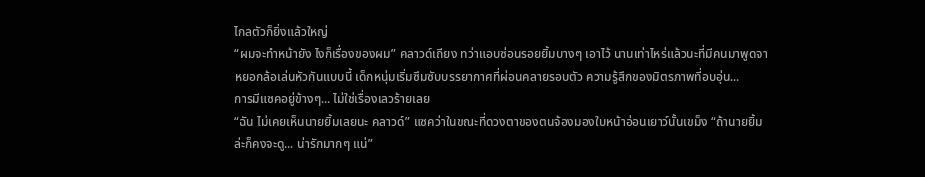ไกลตัวก็ยิ่งแล้วใหญ่
“ผมจะทำหน้ายัง ไงก็เรื่องของผม” คลาวด์เถียง ทว่าแอบซ่อนรอยยิ้มบางๆ เอาไว้ นานเท่าไหร่แล้วนะที่มีคนมาพูดจาหยอกล้อเล่นหัวกันแบบนี้ เด็กหนุ่มเริ่มซึมซับบรรยากาศที่ผ่อนคลายรอบตัว ความรู้สึกของมิตรภาพที่อบอุ่น...
การมีแซคอยู่ข้างๆ... ไม่ใช่เรื่องเลวร้ายเลย
“ฉัน ไม่เคยเห็นนายยิ้มเลยนะ คลาวด์” แซคว่าในขณะที่ดวงตาของตนจ้องมองใบหน้าอ่อนเยาว์นั้นเขม็ง “ถ้านายยิ้มล่ะก็คงจะดู... น่ารักมากๆ แน่”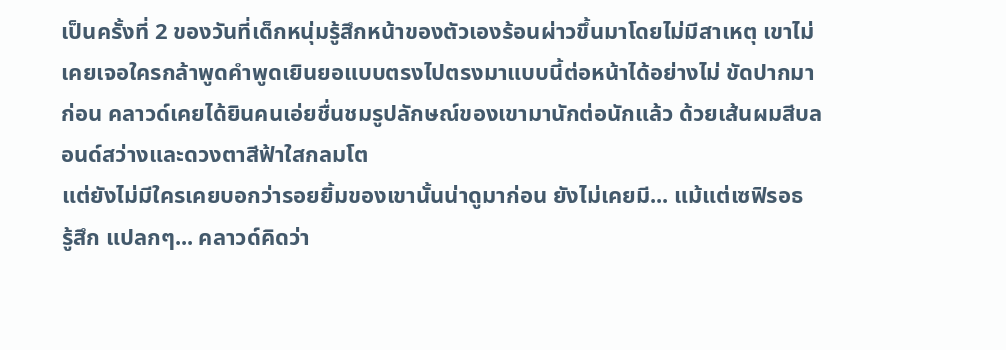เป็นครั้งที่ 2 ของวันที่เด็กหนุ่มรู้สึกหน้าของตัวเองร้อนผ่าวขึ้นมาโดยไม่มีสาเหตุ เขาไม่เคยเจอใครกล้าพูดคำพูดเยินยอแบบตรงไปตรงมาแบบนี้ต่อหน้าได้อย่างไม่ ขัดปากมาก่อน คลาวด์เคยได้ยินคนเอ่ยชื่นชมรูปลักษณ์ของเขามานักต่อนักแล้ว ด้วยเส้นผมสีบลอนด์สว่างและดวงตาสีฟ้าใสกลมโต
แต่ยังไม่มีใครเคยบอกว่ารอยยิ้มของเขานั้นน่าดูมาก่อน ยังไม่เคยมี... แม้แต่เซฟิรอธ
รู้สึก แปลกๆ... คลาวด์คิดว่า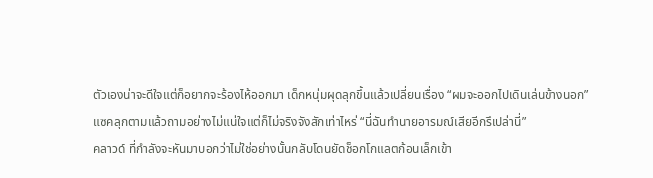ตัวเองน่าจะดีใจแต่ก็อยากจะร้องไห้ออกมา เด็กหนุ่มผุดลุกขึ้นแล้วเปลี่ยนเรื่อง “ผมจะออกไปเดินเล่นข้างนอก”
แซคลุกตามแล้วถามอย่างไม่แน่ใจแต่ก็ไม่จริงจังสักเท่าไหร่ “นี่ฉันทำนายอารมณ์เสียอีกรึเปล่านี่”
คลาวด์ ที่กำลังจะหันมาบอกว่าไม่ใช่อย่างนั้นกลับโดนยัดช็อกโกแลตก้อนเล็กเข้า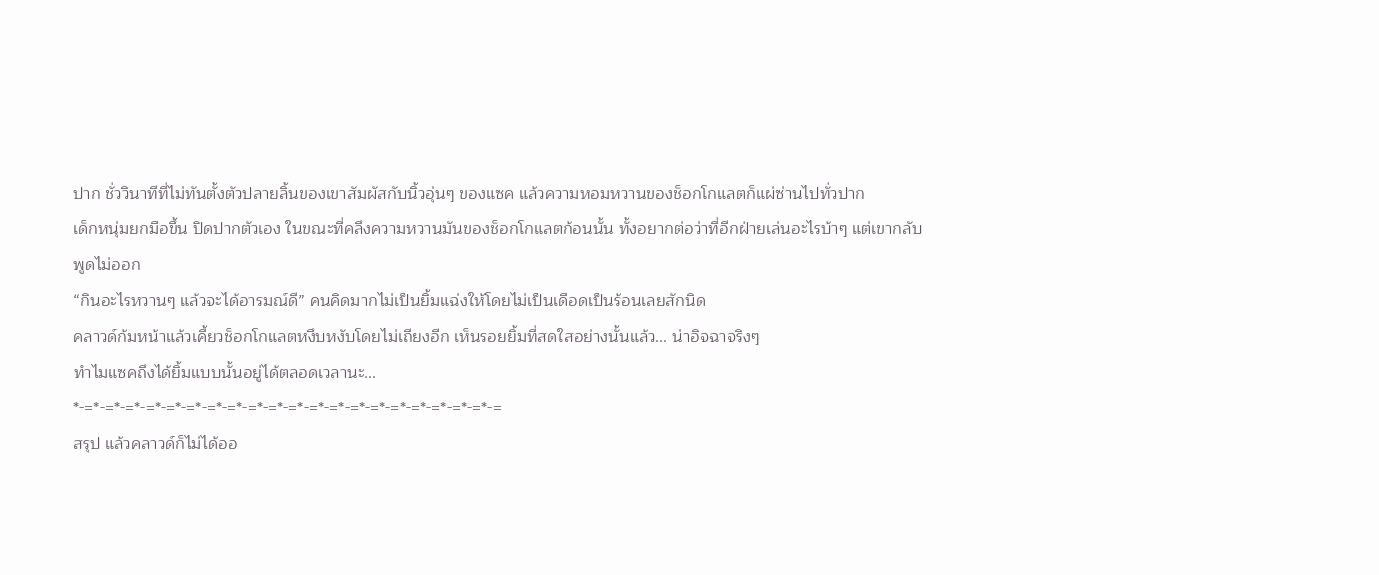ปาก ชั่ววินาทีที่ไม่ทันตั้งตัวปลายลิ้นของเขาสัมผัสกับนิ้วอุ่นๆ ของแซค แล้วความหอมหวานของช็อกโกแลตก็แผ่ซ่านไปทั่วปาก
เด็กหนุ่มยกมือขึ้น ปิดปากตัวเอง ในขณะที่คลึงความหวานมันของช็อกโกแลตก้อนนั้น ทั้งอยากต่อว่าที่อีกฝ่ายเล่นอะไรบ้าๆ แต่เขากลับพูดไม่ออก
“กินอะไรหวานๆ แล้วจะได้อารมณ์ดี” คนคิดมากไม่เป็นยิ้มแฉ่งให้โดยไม่เป็นเดือดเป็นร้อนเลยสักนิด
คลาวด์ก้มหน้าแล้วเคี้ยวช็อกโกแลตหงึบหงับโดยไม่เถียงอีก เห็นรอยยิ้มที่สดใสอย่างนั้นแล้ว... น่าอิจฉาจริงๆ
ทำไมแซคถึงได้ยิ้มแบบนั้นอยู่ได้ตลอดเวลานะ...
*-=*-=*-=*-=*-=*-=*-=*-=*-=*-=*-=*-=*-=*-=*-=*-=*-=*-=*-=*-=*-=
สรุป แล้วคลาวด์ก็ไม่ได้ออ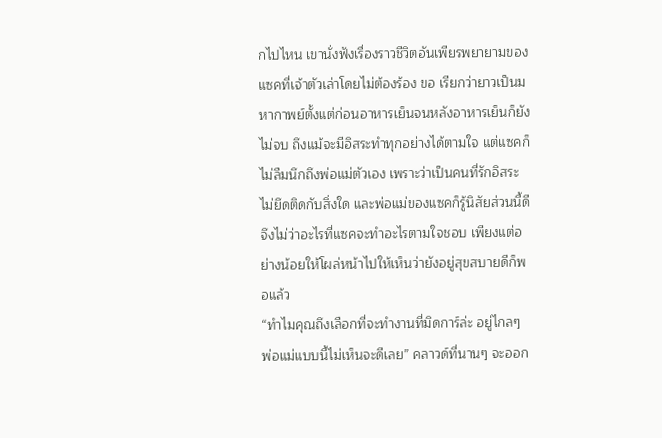กไปไหน เขานั่งฟังเรื่องราวชีวิตอันเพียรพยายามของแซคที่เจ้าตัวเล่าโดยไม่ต้องร้อง ขอ เรียกว่ายาวเป็นมหากาพย์ตั้งแต่ก่อนอาหารเย็นจนหลังอาหารเย็นก็ยังไม่จบ ถึงแม้จะมีอิสระทำทุกอย่างได้ตามใจ แต่แซคก็ไม่ลืมนึกถึงพ่อแม่ตัวเอง เพราะว่าเป็นคนที่รักอิสระไม่ยึดติดกับสิ่งใด และพ่อแม่ของแซคก็รู้นิสัยส่วนนี้ดีจึงไม่ว่าอะไรที่แซคจะทำอะไรตามใจชอบ เพียงแต่อย่างน้อยให้โผล่หน้าไปให้เห็นว่ายังอยู่สุขสบายดีก็พอแล้ว
“ทำไมคุณถึงเลือกที่จะทำงานที่มิดการ์ล่ะ อยู่ไกลๆ พ่อแม่แบบนี้ไม่เห็นจะดีเลย” คลาวด์ที่นานๆ จะออก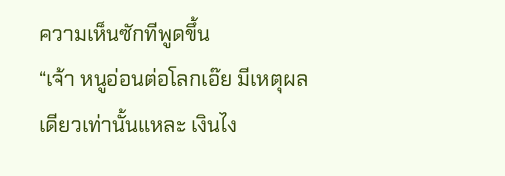ความเห็นซักทีพูดขึ้น
“เจ้า หนูอ่อนต่อโลกเอ๊ย มีเหตุผลเดียวเท่านั้นแหละ เงินไง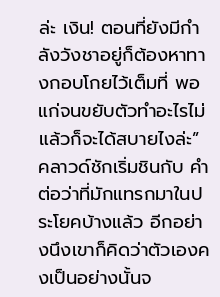ล่ะ เงิน! ตอนที่ยังมีกำลังวังชาอยู่ก็ต้องหาทางกอบโกยไว้เต็มที่ พอแก่จนขยับตัวทำอะไรไม่แล้วก็จะได้สบายไงล่ะ”
คลาวด์ชักเริ่มชินกับ คำต่อว่าที่มักแทรกมาในประโยคบ้างแล้ว อีกอย่างนึงเขาก็คิดว่าตัวเองคงเป็นอย่างนั้นจ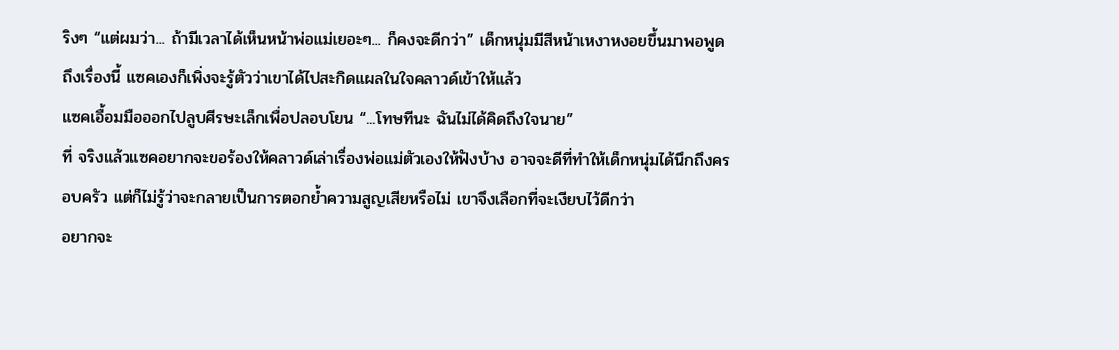ริงๆ “แต่ผมว่า... ถ้ามีเวลาได้เห็นหน้าพ่อแม่เยอะๆ... ก็คงจะดีกว่า” เด็กหนุ่มมีสีหน้าเหงาหงอยขึ้นมาพอพูดถึงเรื่องนี้ แซคเองก็เพิ่งจะรู้ตัวว่าเขาได้ไปสะกิดแผลในใจคลาวด์เข้าให้แล้ว
แซคเอื้อมมือออกไปลูบศีรษะเล็กเพื่อปลอบโยน “...โทษทีนะ ฉันไม่ได้คิดถึงใจนาย”
ที่ จริงแล้วแซคอยากจะขอร้องให้คลาวด์เล่าเรื่องพ่อแม่ตัวเองให้ฟังบ้าง อาจจะดีที่ทำให้เด็กหนุ่มได้นึกถึงครอบครัว แต่ก็ไม่รู้ว่าจะกลายเป็นการตอกย้ำความสูญเสียหรือไม่ เขาจึงเลือกที่จะเงียบไว้ดีกว่า
อยากจะ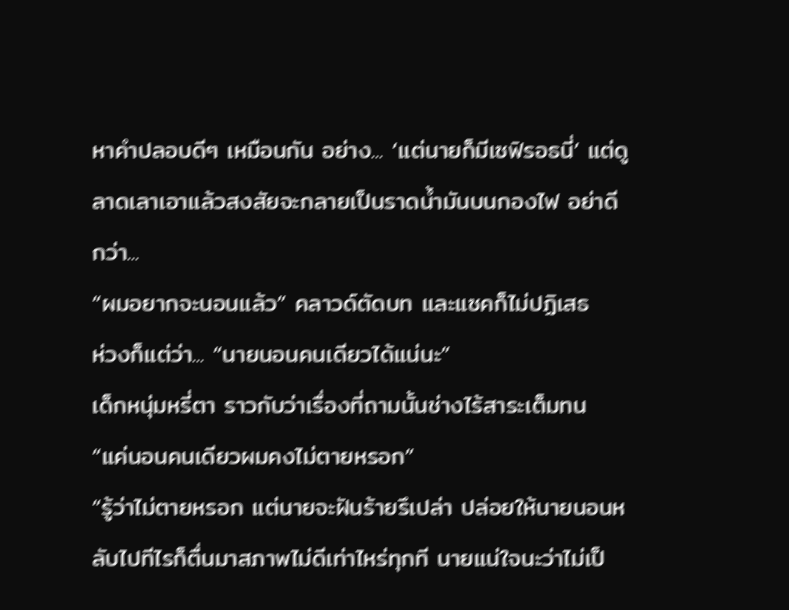หาคำปลอบดีๆ เหมือนกัน อย่าง... ‘แต่นายก็มีเซฟิรอธนี่’ แต่ดูลาดเลาเอาแล้วสงสัยจะกลายเป็นราดน้ำมันบนกองไฟ อย่าดีกว่า...
“ผมอยากจะนอนแล้ว” คลาวด์ตัดบท และแซคก็ไม่ปฏิเสธ
ห่วงก็แต่ว่า... “นายนอนคนเดียวได้แน่นะ”
เด็กหนุ่มหรี่ตา ราวกับว่าเรื่องที่ถามนั้นช่างไร้สาระเต็มทน
“แค่นอนคนเดียวผมคงไม่ตายหรอก”
“รู้ว่าไม่ตายหรอก แต่นายจะฝันร้ายรึเปล่า ปล่อยให้นายนอนหลับไปทีไรก็ตื่นมาสภาพไม่ดีเท่าไหร่ทุกที นายแน่ใจนะว่าไม่เป็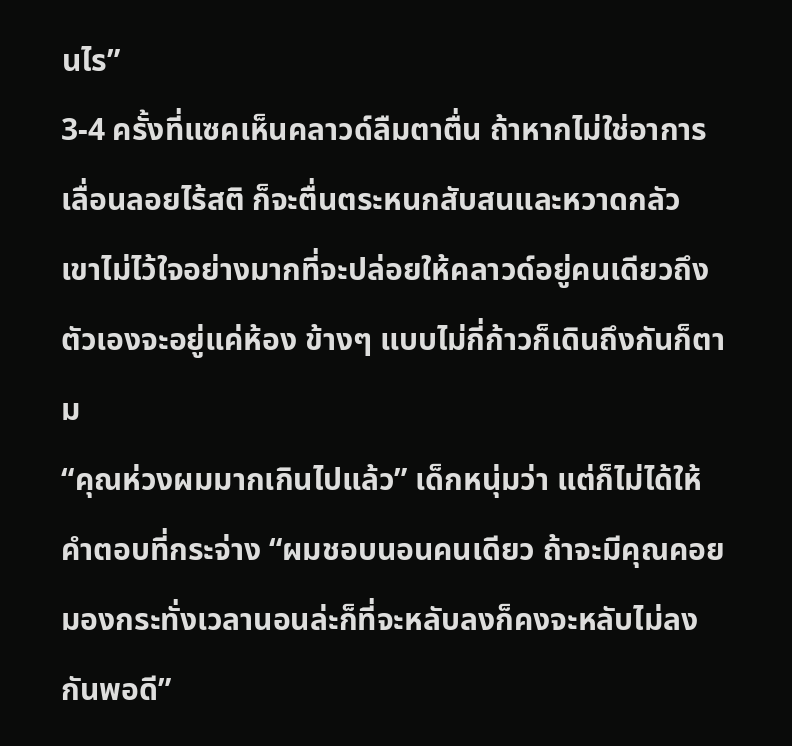นไร”
3-4 ครั้งที่แซคเห็นคลาวด์ลืมตาตื่น ถ้าหากไม่ใช่อาการเลื่อนลอยไร้สติ ก็จะตื่นตระหนกสับสนและหวาดกลัว เขาไม่ไว้ใจอย่างมากที่จะปล่อยให้คลาวด์อยู่คนเดียวถึงตัวเองจะอยู่แค่ห้อง ข้างๆ แบบไม่กี่ก้าวก็เดินถึงกันก็ตาม
“คุณห่วงผมมากเกินไปแล้ว” เด็กหนุ่มว่า แต่ก็ไม่ได้ให้คำตอบที่กระจ่าง “ผมชอบนอนคนเดียว ถ้าจะมีคุณคอยมองกระทั่งเวลานอนล่ะก็ที่จะหลับลงก็คงจะหลับไม่ลงกันพอดี”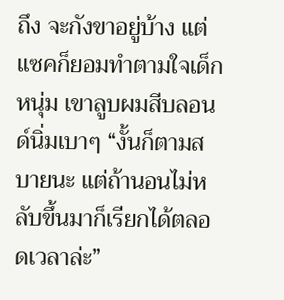ถึง จะกังขาอยู่บ้าง แต่แซคก็ยอมทำตามใจเด็กหนุ่ม เขาลูบผมสีบลอนด์นิ่มเบาๆ “งั้นก็ตามสบายนะ แต่ถ้านอนไม่หลับขึ้นมาก็เรียกได้ตลอดเวลาล่ะ”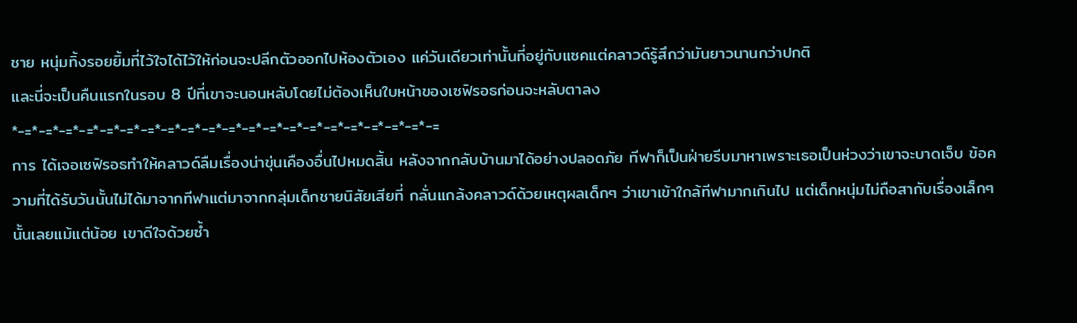ชาย หนุ่มทิ้งรอยยิ้มที่ไว้ใจได้ไว้ให้ก่อนจะปลีกตัวออกไปห้องตัวเอง แค่วันเดียวเท่านั้นที่อยู่กับแซคแต่คลาวด์รู้สึกว่ามันยาวนานกว่าปกติ
และนี่จะเป็นคืนแรกในรอบ 8 ปีที่เขาจะนอนหลับโดยไม่ต้องเห็นใบหน้าของเซฟิรอธก่อนจะหลับตาลง
*-=*-=*-=*-=*-=*-=*-=*-=*-=*-=*-=*-=*-=*-=*-=*-=*-=*-=*-=*-=*-=
การ ได้เจอเซฟิรอธทำให้คลาวด์ลืมเรื่องน่าขุ่นเคืองอื่นไปหมดสิ้น หลังจากกลับบ้านมาได้อย่างปลอดภัย ทีฟาก็เป็นฝ่ายรีบมาหาเพราะเธอเป็นห่วงว่าเขาจะบาดเจ็บ ข้อความที่ได้รับวันนั้นไม่ได้มาจากทีฟาแต่มาจากกลุ่มเด็กชายนิสัยเสียที่ กลั่นแกล้งคลาวด์ด้วยเหตุผลเด็กๆ ว่าเขาเข้าใกล้ทีฟามากเกินไป แต่เด็กหนุ่มไม่ถือสากับเรื่องเล็กๆ นั้นเลยแม้แต่น้อย เขาดีใจด้วยซ้ำ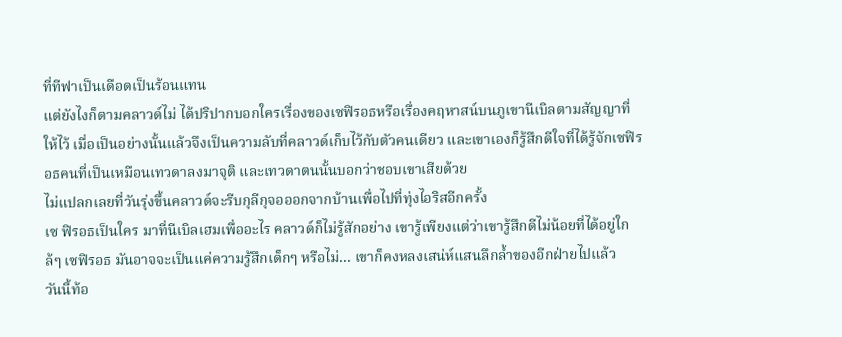ที่ทีฟาเป็นเดือดเป็นร้อนแทน
แต่ยังไงก็ตามคลาวด์ไม่ ได้ปริปากบอกใครเรื่องของเซฟิรอธหรือเรื่องคฤหาสน์บนภูเขานีเบิลตามสัญญาที่ ให้ไว้ เมื่อเป็นอย่างนั้นแล้วจึงเป็นความลับที่คลาวด์เก็บไว้กับตัวคนเดียว และเขาเองก็รู้สึกดีใจที่ได้รู้จักเซฟิรอธคนที่เป็นเหมือนเทวดาลงมาจุติ และเทวดาตนนั้นบอกว่าชอบเขาเสียด้วย
ไม่แปลกเลยที่วันรุ่งขึ้นคลาวด์จะรีบกุลีกุจอออกจากบ้านเพื่อไปที่ทุ่งไอริสอีกครั้ง
เซ ฟิรอธเป็นใคร มาที่นีเบิลเฮมเพื่ออะไร คลาวด์ก็ไม่รู้สักอย่าง เขารู้เพียงแต่ว่าเขารู้สึกดีไม่น้อยที่ได้อยู่ใกล้ๆ เซฟิรอธ มันอาจจะเป็นแค่ความรู้สึกเด็กๆ หรือไม่... เขาก็คงหลงเสน่ห์แสนลึกล้ำของอีกฝ่ายไปแล้ว
วันนี้ท้อ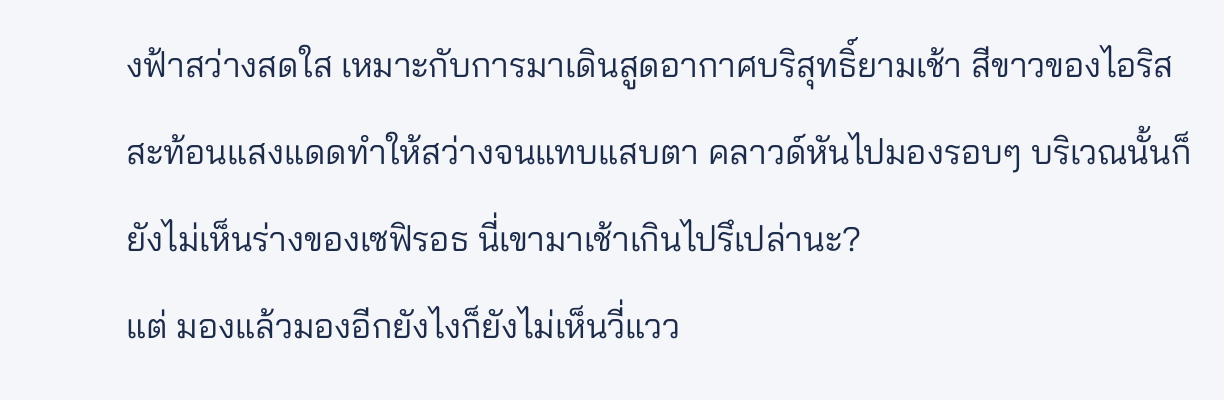งฟ้าสว่างสดใส เหมาะกับการมาเดินสูดอากาศบริสุทธิ์ยามเช้า สีขาวของไอริสสะท้อนแสงแดดทำให้สว่างจนแทบแสบตา คลาวด์หันไปมองรอบๆ บริเวณนั้นก็ยังไม่เห็นร่างของเซฟิรอธ นี่เขามาเช้าเกินไปรึเปล่านะ?
แต่ มองแล้วมองอีกยังไงก็ยังไม่เห็นวี่แวว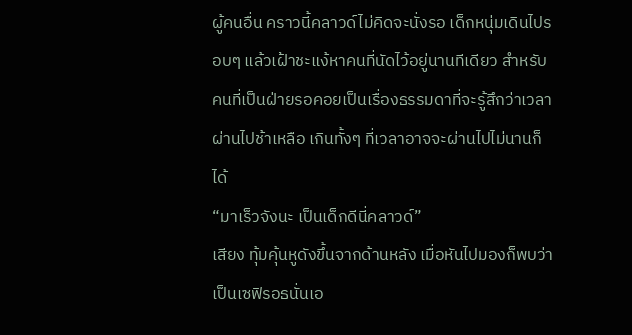ผู้คนอื่น คราวนี้คลาวด์ไม่คิดจะนั่งรอ เด็กหนุ่มเดินไปรอบๆ แล้วเฝ้าชะแง้หาคนที่นัดไว้อยู่นานทีเดียว สำหรับคนที่เป็นฝ่ายรอคอยเป็นเรื่องธรรมดาที่จะรู้สึกว่าเวลาผ่านไปช้าเหลือ เกินทั้งๆ ที่เวลาอาจจะผ่านไปไม่นานก็ได้
“มาเร็วจังนะ เป็นเด็กดีนี่คลาวด์”
เสียง ทุ้มคุ้นหูดังขึ้นจากด้านหลัง เมื่อหันไปมองก็พบว่าเป็นเซฟิรอธนั่นเอ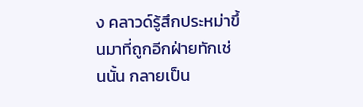ง คลาวด์รู้สึกประหม่าขึ้นมาที่ถูกอีกฝ่ายทักเช่นนั้น กลายเป็น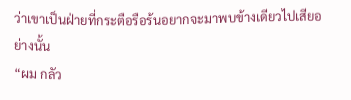ว่าเขาเป็นฝ่ายที่กระตือรือร้นอยากจะมาพบข้างเดียวไปเสียอย่างนั้น
“ผม กลัว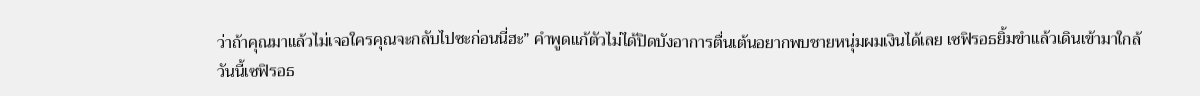ว่าถ้าคุณมาแล้วไม่เจอใครคุณจะกลับไปซะก่อนนี่ฮะ” คำพูดแก้ตัวไม่ได้ปิดบังอาการตื่นเต้นอยากพบชายหนุ่มผมเงินได้เลย เซฟิรอธยิ้มขำแล้วเดินเข้ามาใกล้
วันนี้เซฟิรอธ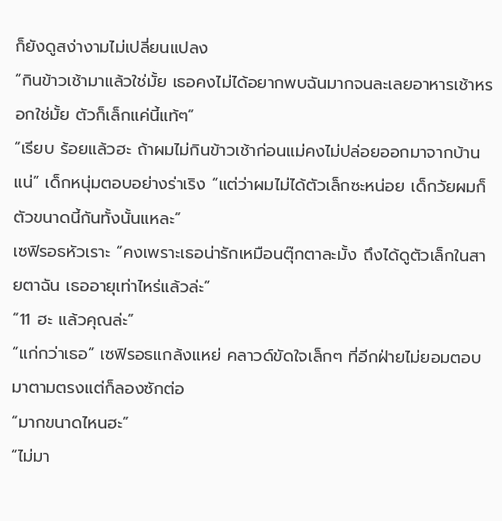ก็ยังดูสง่างามไม่เปลี่ยนแปลง
“กินข้าวเช้ามาแล้วใช่มั้ย เธอคงไม่ได้อยากพบฉันมากจนละเลยอาหารเช้าหรอกใช่มั้ย ตัวก็เล็กแค่นี้แท้ๆ”
“เรียบ ร้อยแล้วฮะ ถ้าผมไม่กินข้าวเช้าก่อนแม่คงไม่ปล่อยออกมาจากบ้านแน่” เด็กหนุ่มตอบอย่างร่าเริง “แต่ว่าผมไม่ได้ตัวเล็กซะหน่อย เด็กวัยผมก็ตัวขนาดนี้กันทั้งนั้นแหละ”
เซฟิรอธหัวเราะ “คงเพราะเธอน่ารักเหมือนตุ๊กตาละมั้ง ถึงได้ดูตัวเล็กในสายตาฉัน เธออายุเท่าไหร่แล้วล่ะ”
“11 ฮะ แล้วคุณล่ะ”
“แก่กว่าเธอ” เซฟิรอธแกล้งแหย่ คลาวด์ขัดใจเล็กๆ ที่อีกฝ่ายไม่ยอมตอบมาตามตรงแต่ก็ลองซักต่อ
“มากขนาดไหนฮะ”
“ไม่มา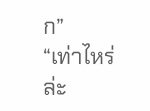ก”
“เท่าไหร่ล่ะ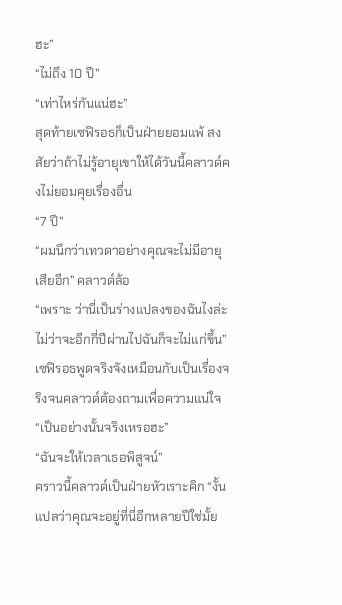ฮะ”
“ไม่ถึง 10 ปี”
“เท่าไหร่กันแน่ฮะ”
สุดท้ายเซฟิรอธก็เป็นฝ่ายยอมแพ้ สงสัยว่าถ้าไม่รู้อายุเขาให้ได้วันนี้คลาวด์คงไม่ยอมคุยเรื่องอื่น
“7 ปี”
“ผมนึกว่าเทวดาอย่างคุณจะไม่มีอายุเสียอีก” คลาวด์ล้อ
“เพราะ ว่านี่เป็นร่างแปลงของฉันไงล่ะ ไม่ว่าจะอีกกี่ปีผ่านไปฉันก็จะไม่แก่ขึ้น” เซฟิรอธพูดจริงจังเหมือนกับเป็นเรื่องจริงจนคลาวด์ต้องถามเพื่อความแน่ใจ
“เป็นอย่างนั้นจริงเหรอฮะ”
“ฉันจะให้เวลาเธอพิสูจน์”
คราวนี้คลาวด์เป็นฝ่ายหัวเราะคิก “งั้นแปลว่าคุณจะอยู่ที่นี่อีกหลายปีใช่มั้ย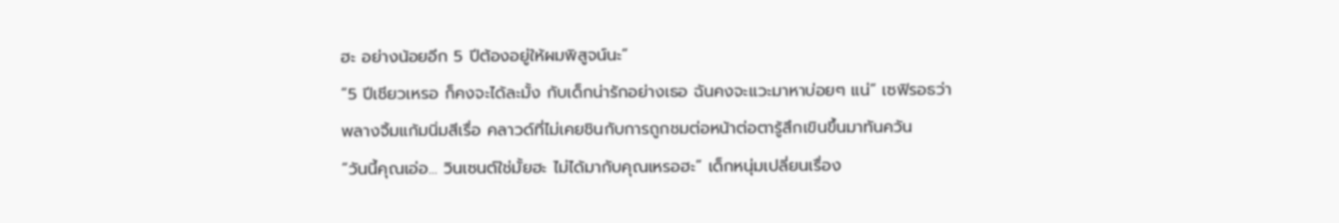ฮะ อย่างน้อยอีก 5 ปีต้องอยู่ให้ผมพิสูจน์นะ”
“5 ปีเชียวเหรอ ก็คงจะได้ละมั้ง กับเด็กน่ารักอย่างเธอ ฉันคงจะแวะมาหาบ่อยๆ แน่” เซฟิรอธว่าพลางจิ้มแก้มนิ่มสีเรื่อ คลาวด์ที่ไม่เคยชินกับการถูกชมต่อหน้าต่อตารู้สึกเขินขึ้นมาทันควัน
“วันนี้คุณเอ่อ... วินเซนต์ใช่มั้ยฮะ ไม่ได้มากับคุณเหรอฮะ” เด็กหนุ่มเปลี่ยนเรื่อง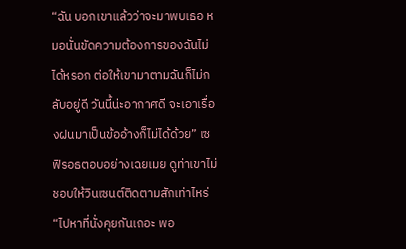“ฉัน บอกเขาแล้วว่าจะมาพบเธอ หมอนั่นขัดความต้องการของฉันไม่ได้หรอก ต่อให้เขามาตามฉันก็ไม่กลับอยู่ดี วันนี้น่ะอากาศดี จะเอาเรื่องฝนมาเป็นข้ออ้างก็ไม่ได้ด้วย” เซฟิรอธตอบอย่างเฉยเมย ดูท่าเขาไม่ชอบให้วินเซนต์ติดตามสักเท่าไหร่
“ไปหาที่นั่งคุยกันเถอะ พอ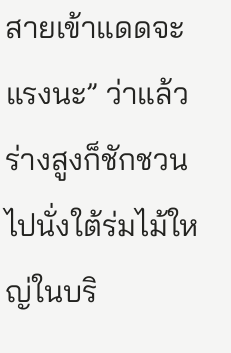สายเข้าแดดจะแรงนะ” ว่าแล้วร่างสูงก็ชักชวนไปนั่งใต้ร่มไม้ใหญ่ในบริ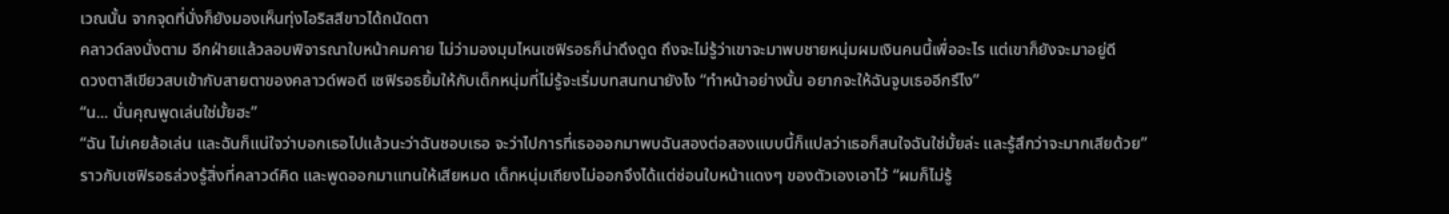เวณนั้น จากจุดที่นั่งก็ยังมองเห็นทุ่งไอริสสีขาวได้ถนัดตา
คลาวด์ลงนั่งตาม อีกฝ่ายแล้วลอบพิจารณาใบหน้าคมคาย ไม่ว่ามองมุมไหนเซฟิรอธก็น่าดึงดูด ถึงจะไม่รู้ว่าเขาจะมาพบชายหนุ่มผมเงินคนนี้เพื่ออะไร แต่เขาก็ยังจะมาอยู่ดี
ดวงตาสีเขียวสบเข้ากับสายตาของคลาวด์พอดี เซฟิรอธยิ้มให้กับเด็กหนุ่มที่ไม่รู้จะเริ่มบทสนทนายังไง “ทำหน้าอย่างนั้น อยากจะให้ฉันจูบเธออีกรึไง”
“น... นั่นคุณพูดเล่นใช่มั้ยฮะ”
“ฉัน ไม่เคยล้อเล่น และฉันก็แน่ใจว่าบอกเธอไปแล้วนะว่าฉันชอบเธอ จะว่าไปการที่เธอออกมาพบฉันสองต่อสองแบบนี้ก็แปลว่าเธอก็สนใจฉันใช่มั้ยล่ะ และรู้สึกว่าจะมากเสียด้วย”
ราวกับเซฟิรอธล่วงรู้สิ่งที่คลาวด์คิด และพูดออกมาแทนให้เสียหมด เด็กหนุ่มเถียงไม่ออกจึงได้แต่ซ่อนใบหน้าแดงๆ ของตัวเองเอาไว้ “ผมก็ไม่รู้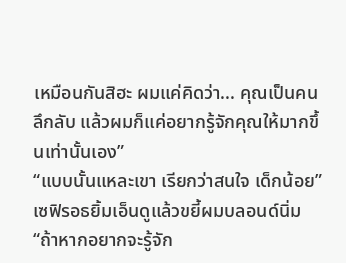เหมือนกันสิฮะ ผมแค่คิดว่า... คุณเป็นคนลึกลับ แล้วผมก็แค่อยากรู้จักคุณให้มากขึ้นเท่านั้นเอง”
“แบบนั้นแหละเขา เรียกว่าสนใจ เด็กน้อย” เซฟิรอธยิ้มเอ็นดูแล้วขยี้ผมบลอนด์นิ่ม “ถ้าหากอยากจะรู้จัก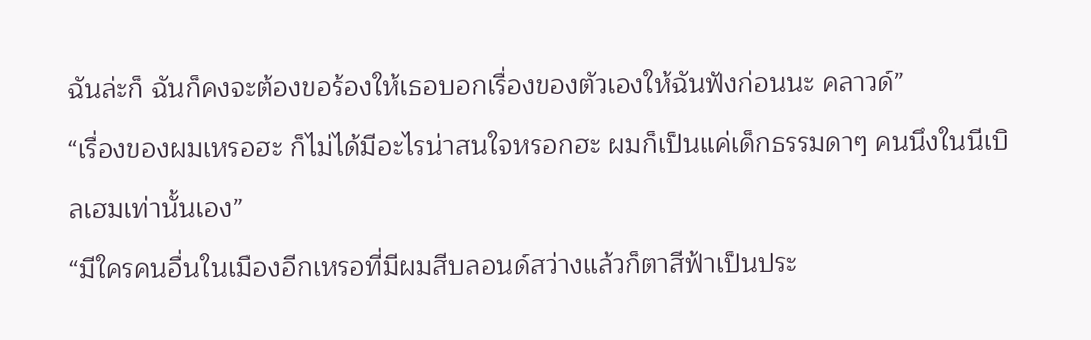ฉันล่ะก็ ฉันก็คงจะต้องขอร้องให้เธอบอกเรื่องของตัวเองให้ฉันฟังก่อนนะ คลาวด์”
“เรื่องของผมเหรอฮะ ก็ไม่ได้มีอะไรน่าสนใจหรอกฮะ ผมก็เป็นแค่เด็กธรรมดาๆ คนนึงในนีเบิลเฮมเท่านั้นเอง”
“มีใครคนอื่นในเมืองอีกเหรอที่มีผมสีบลอนด์สว่างแล้วก็ตาสีฟ้าเป็นประ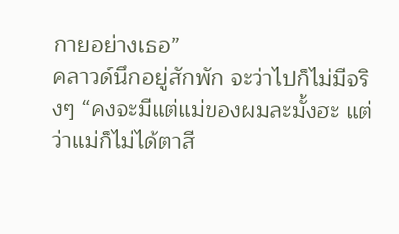กายอย่างเธอ”
คลาวด์นึกอยู่สักพัก จะว่าไปก็ไม่มีจริงๆ “คงจะมีแต่แม่ของผมละมั้งฮะ แต่ว่าแม่ก็ไม่ได้ตาสี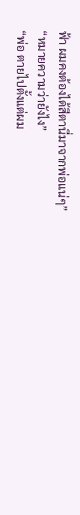ฟ้า ผมคงต้องได้สีตานี่มาจากพ่อแน่ๆ”
“หมายความว่ายังไง”
“พ่อ ตายไปตั้งแต่ผม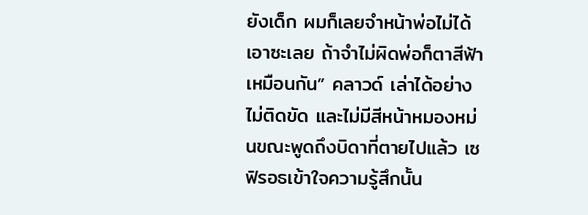ยังเด็ก ผมก็เลยจำหน้าพ่อไม่ได้เอาซะเลย ถ้าจำไม่ผิดพ่อก็ตาสีฟ้าเหมือนกัน” คลาวด์ เล่าได้อย่างไม่ติดขัด และไม่มีสีหน้าหมองหม่นขณะพูดถึงบิดาที่ตายไปแล้ว เซฟิรอธเข้าใจความรู้สึกนั้น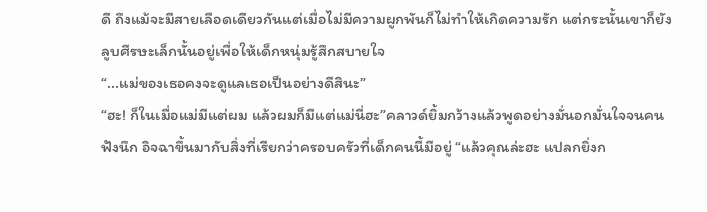ดี ถึงแม้จะมีสายเลือดเดียวกันแต่เมื่อไม่มีความผูกพันก็ไม่ทำให้เกิดความรัก แต่กระนั้นเขาก็ยังลูบศีรษะเล็กนั้นอยู่เพื่อให้เด็กหนุ่มรู้สึกสบายใจ
“...แม่ของเธอคงจะดูแลเธอเป็นอย่างดีสินะ”
“ฮะ! ก็ในเมื่อแม่มีแต่ผม แล้วผมก็มีแต่แม่นี่ฮะ”คลาวด์ยิ้มกว้างแล้วพูดอย่างมั่นอกมั่นใจจนคนฟังนึก อิจฉาขึ้นมากับสิ่งที่เรียกว่าครอบครัวที่เด็กคนนี้มีอยู่ “แล้วคุณล่ะฮะ แปลกยิ่งก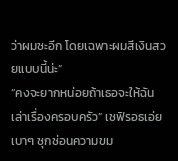ว่าผมซะอีก โดยเฉพาะผมสีเงินสวยแบบนี้น่ะ”
“คงจะยากหน่อยถ้าเธอจะให้ฉันเล่าเรื่องครอบครัว” เซฟิรอธเอ่ยเบาๆ ซุกซ่อนความขม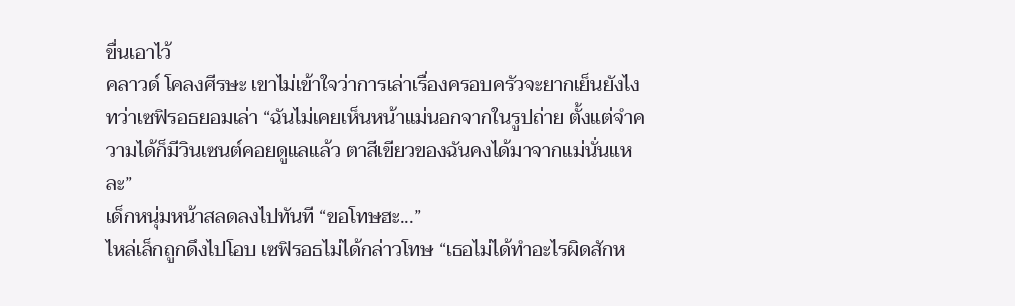ขื่นเอาไว้
คลาวด์ โคลงศีรษะ เขาไม่เข้าใจว่าการเล่าเรื่องครอบครัวจะยากเย็นยังไง ทว่าเซฟิรอธยอมเล่า “ฉันไม่เคยเห็นหน้าแม่นอกจากในรูปถ่าย ตั้งแต่จำความได้ก็มีวินเซนต์คอยดูแลแล้ว ตาสีเขียวของฉันคงได้มาจากแม่นั่นแหละ”
เด็กหนุ่มหน้าสลดลงไปทันที “ขอโทษฮะ...”
ไหล่เล็กถูกดึงไปโอบ เซฟิรอธไม่ได้กล่าวโทษ “เธอไม่ได้ทำอะไรผิดสักห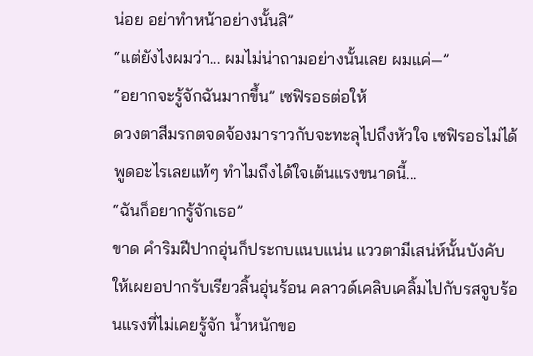น่อย อย่าทำหน้าอย่างนั้นสิ”
“แต่ยังไงผมว่า... ผมไม่น่าถามอย่างนั้นเลย ผมแค่—”
“อยากจะรู้จักฉันมากขึ้น” เซฟิรอธต่อให้
ดวงตาสีมรกตจดจ้องมาราวกับจะทะลุไปถึงหัวใจ เซฟิรอธไม่ได้พูดอะไรเลยแท้ๆ ทำไมถึงได้ใจเต้นแรงขนาดนี้...
“ฉันก็อยากรู้จักเธอ”
ขาด คำริมฝีปากอุ่นก็ประกบแนบแน่น แววตามีเสน่ห์นั้นบังคับให้เผยอปากรับเรียวลิ้นอุ่นร้อน คลาวด์เคลิบเคลิ้มไปกับรสจูบร้อนแรงที่ไม่เคยรู้จัก น้ำหนักขอ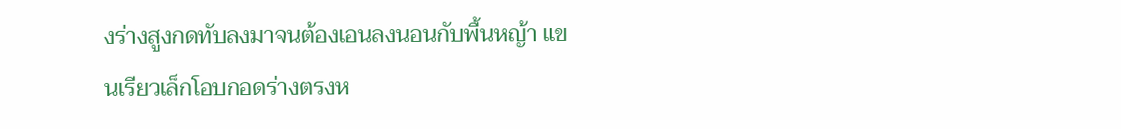งร่างสูงกดทับลงมาจนต้องเอนลงนอนกับพื้นหญ้า แขนเรียวเล็กโอบกอดร่างตรงห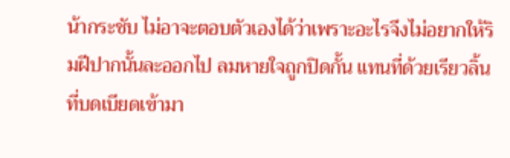น้ากระชับ ไม่อาจะตอบตัวเองได้ว่าเพราะอะไรจึงไม่อยากให้ริมฝีปากนั้นละออกไป ลมหายใจถูกปิดกั้น แทนที่ด้วยเรียวลิ้นที่บดเบียดเข้ามา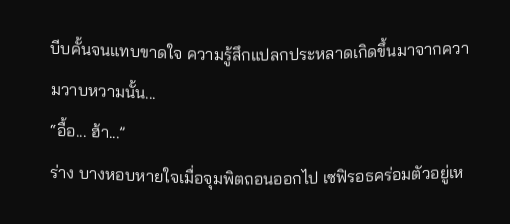บีบคั้นจนแทบขาดใจ ความรู้สึกแปลกประหลาดเกิดขึ้นมาจากความวาบหวามนั้น...
“อื้อ... ฮ้า...”
ร่าง บางหอบหายใจเมื่อจุมพิตถอนออกไป เซฟิรอธคร่อมตัวอยู่เห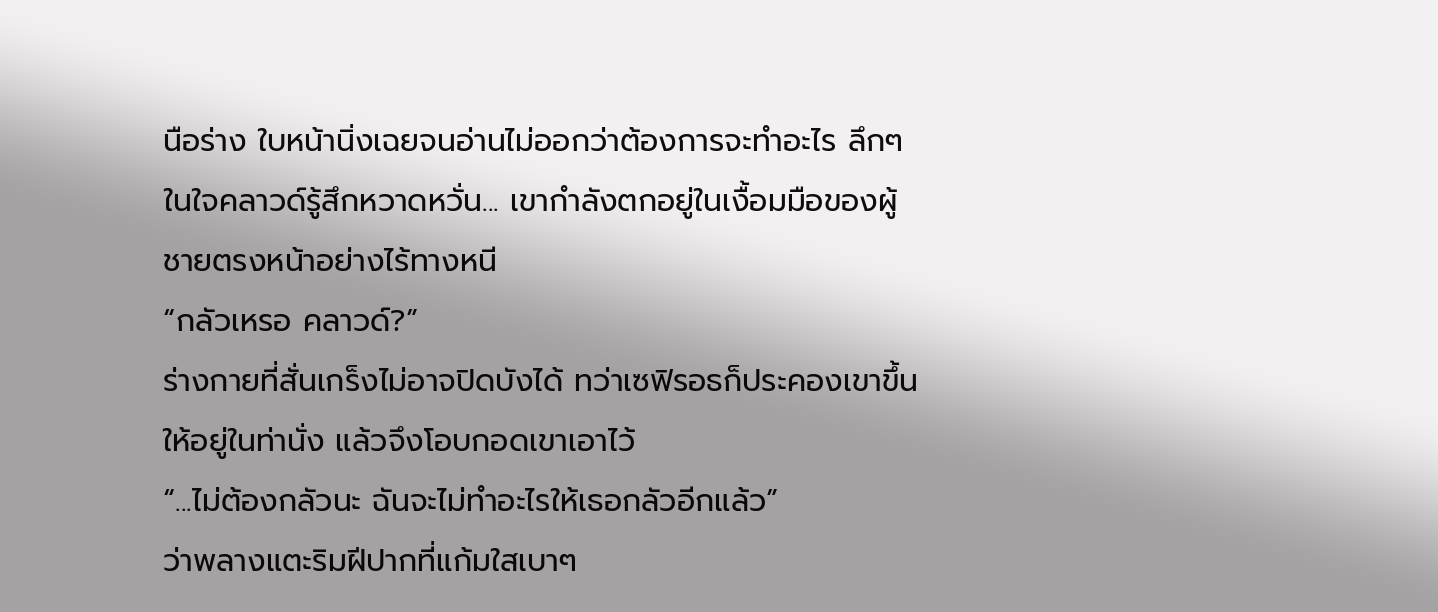นือร่าง ใบหน้านิ่งเฉยจนอ่านไม่ออกว่าต้องการจะทำอะไร ลึกๆ ในใจคลาวด์รู้สึกหวาดหวั่น... เขากำลังตกอยู่ในเงื้อมมือของผู้ชายตรงหน้าอย่างไร้ทางหนี
“กลัวเหรอ คลาวด์?”
ร่างกายที่สั่นเกร็งไม่อาจปิดบังได้ ทว่าเซฟิรอธก็ประคองเขาขึ้นให้อยู่ในท่านั่ง แล้วจึงโอบกอดเขาเอาไว้
“...ไม่ต้องกลัวนะ ฉันจะไม่ทำอะไรให้เธอกลัวอีกแล้ว”
ว่าพลางแตะริมฝีปากที่แก้มใสเบาๆ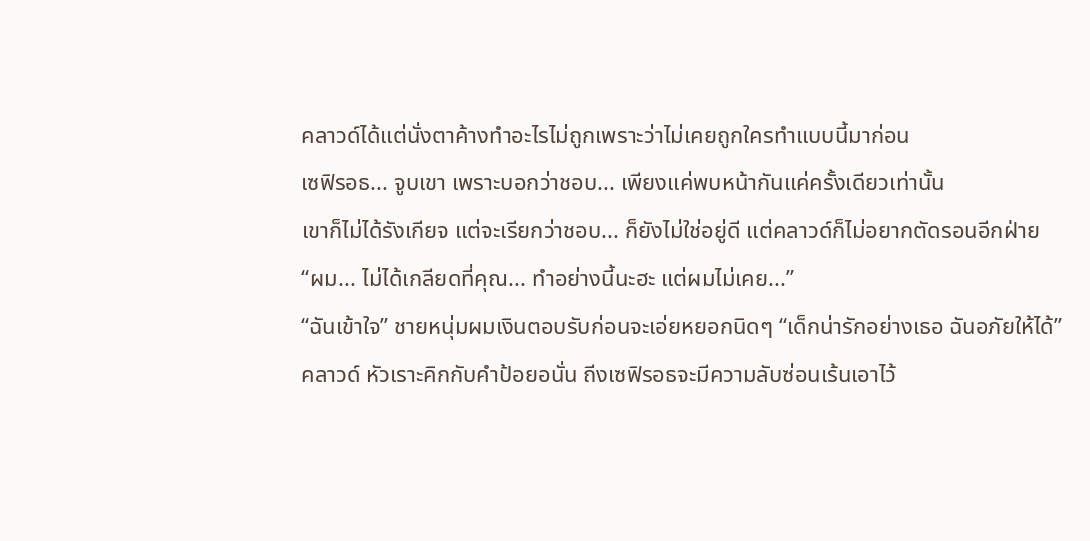คลาวด์ได้แต่นั่งตาค้างทำอะไรไม่ถูกเพราะว่าไม่เคยถูกใครทำแบบนี้มาก่อน
เซฟิรอธ... จูบเขา เพราะบอกว่าชอบ... เพียงแค่พบหน้ากันแค่ครั้งเดียวเท่านั้น
เขาก็ไม่ได้รังเกียจ แต่จะเรียกว่าชอบ... ก็ยังไม่ใช่อยู่ดี แต่คลาวด์ก็ไม่อยากตัดรอนอีกฝ่าย
“ผม... ไม่ได้เกลียดที่คุณ... ทำอย่างนี้นะฮะ แต่ผมไม่เคย...”
“ฉันเข้าใจ” ชายหนุ่มผมเงินตอบรับก่อนจะเอ่ยหยอกนิดๆ “เด็กน่ารักอย่างเธอ ฉันอภัยให้ได้”
คลาวด์ หัวเราะคิกกับคำป้อยอนั่น ถีงเซฟิรอธจะมีความลับซ่อนเร้นเอาไว้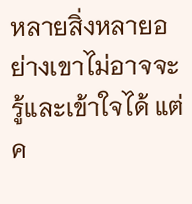หลายสิ่งหลายอย่างเขาไม่อาจจะรู้และเข้าใจได้ แต่ค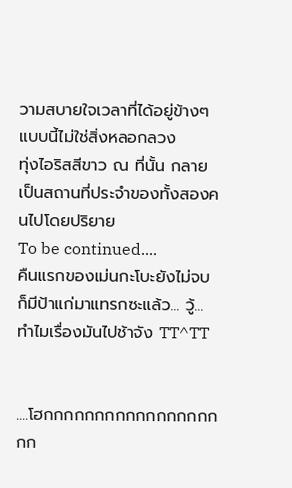วามสบายใจเวลาที่ได้อยู่ข้างๆ แบบนี้ไม่ใช่สิ่งหลอกลวง
ทุ่งไอริสสีขาว ณ ที่นั้น กลายเป็นสถานที่ประจำของทั้งสองคนไปโดยปริยาย
To be continued....
คืนแรกของเม่นกะโบะยังไม่จบก็มีป้าแก่มาแทรกซะแล้ว... วู้...
ทำไมเรื่องมันไปช้าจัง TT^TT


....โฮกกกกกกกกกกกกกกกกกกก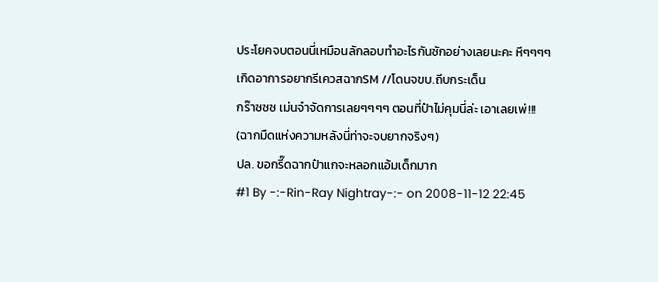ประโยคจบตอนนี่เหมือนลักลอบทำอะไรกันซักอย่างเลยนะคะ หึๆๆๆๆ
เกิดอาการอยากรีเควสฉากSM //โดนจขบ.ถีบกระเด็น
กร๊าซซซ เม่นจ๋าจัดการเลยๆๆๆๆ ตอนที่ป๋าไม่คุมนี่ล่ะ เอาเลยเพ่!!!
(ฉากมืดแห่งความหลังนี่ท่าจะจบยากจริงๆ)
ปล. ขอกรี๊ดฉากป๋าแกจะหลอกแอ้มเด็กมาก
#1 By -:-Rin-Ray Nightray-:- on 2008-11-12 22:45